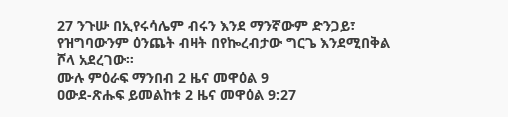27 ንጉሡ በኢየሩሳሌም ብሩን እንደ ማንኛውም ድንጋይ፣ የዝግባውንም ዕንጨት ብዛት በየኰረብታው ግርጌ እንደሚበቅል ሾላ አደረገው።
ሙሉ ምዕራፍ ማንበብ 2 ዜና መዋዕል 9
ዐውደ-ጽሑፍ ይመልከቱ 2 ዜና መዋዕል 9:27